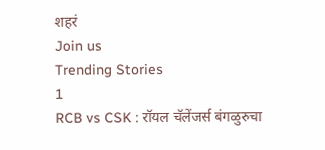शहरं
Join us
Trending Stories
1
RCB vs CSK : रॉयल चॅलेंजर्स बंगळुरुचा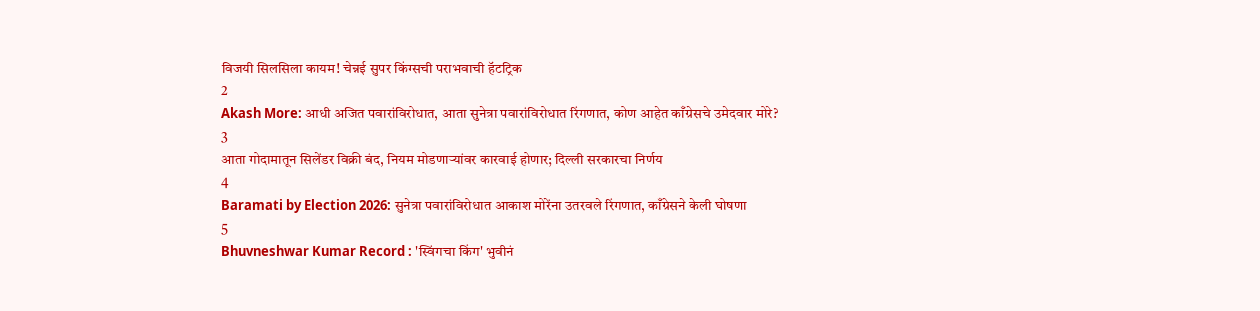विजयी सिलसिला कायम! चेन्नई सुपर किंग्सची पराभवाची हॅटट्रिक
2
Akash More: आधी अजित पवारांविरोधात, आता सुनेत्रा पवारांविरोधात रिंगणात, कोण आहेत काँग्रेसचे उमेदवार मोरे?
3
आता गोदामातून सिलेंडर विक्री बंद, नियम मोडणाऱ्यांवर कारवाई होणार; दिल्ली सरकारचा निर्णय
4
Baramati by Election 2026: सुनेत्रा पवारांविरोधात आकाश मोरेंना उतरवले रिंगणात, काँग्रेसने केली घोषणा
5
Bhuvneshwar Kumar Record : 'स्विंगचा किंग' भुवीनं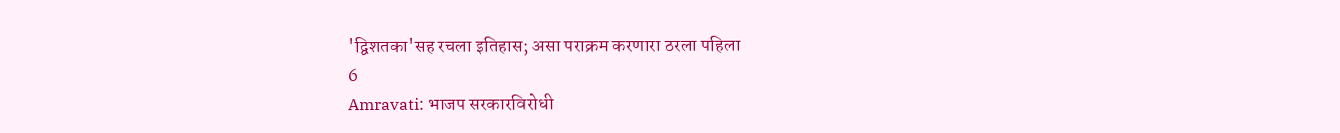'द्विशतका'सह रचला इतिहास; असा पराक्रम करणारा ठरला पहिला
6
Amravati: भाजप सरकारविरोधी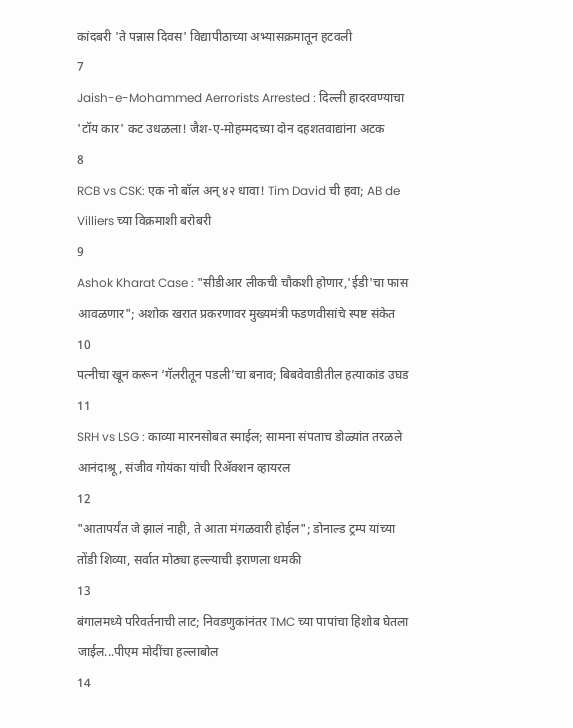कांदबरी 'ते पन्नास दिवस' विद्यापीठाच्या अभ्यासक्रमातून हटवली
7
Jaish-e-Mohammed Aerrorists Arrested : दिल्ली हादरवण्याचा 'टॉय कार' कट उधळला! जैश-ए-मोहम्मदच्या दोन दहशतवाद्यांना अटक
8
RCB vs CSK: एक नो बॉल अन् ४२ धावा! Tim David ची हवा; AB de Villiers च्या विक्रमाशी बरोबरी
9
Ashok Kharat Case : "सीडीआर लीकची चौकशी होणार,'ईडी'चा फास आवळणार"; अशोक खरात प्रकरणावर मुख्यमंत्री फडणवीसांचे स्पष्ट संकेत
10
पत्नीचा खून करून ‘गॅलरीतून पडली’चा बनाव; बिबवेवाडीतील हत्याकांड उघड
11
SRH vs LSG : काव्या मारनसोबत स्माईल; सामना संपताच डोळ्यांत तरळले आनंदाश्रू, संजीव गोयंका यांची रिॲक्शन व्हायरल
12
"आतापर्यंत जे झालं नाही, ते आता मंगळवारी होईल"; डोनाल्ड ट्रम्प यांच्या तोंडी शिव्या, सर्वात मोठ्या हल्ल्याची इराणला धमकी
13
बंगालमध्ये परिवर्तनाची लाट; निवडणुकांनंतर TMC च्या पापांचा हिशोब घेतला जाईल...पीएम मोदींचा हल्लाबोल
14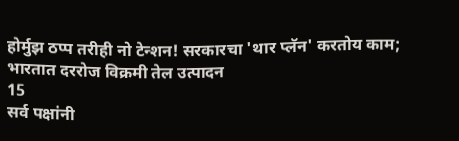होर्मुझ ठप्प तरीही नो टेन्शन! सरकारचा 'थार प्लॅन' करतोय काम; भारतात दररोज विक्रमी तेल उत्पादन
15
सर्व पक्षांनी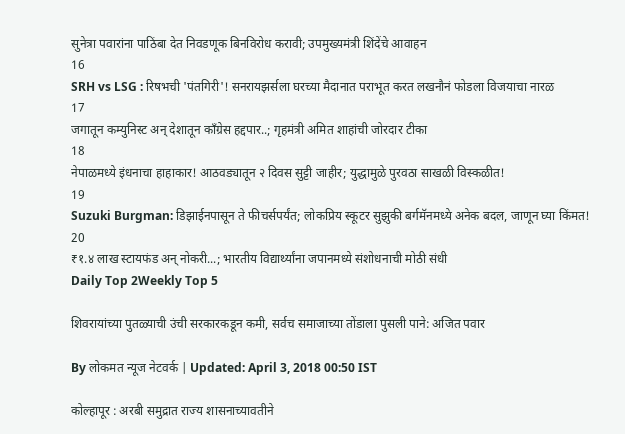सुनेत्रा पवारांना पाठिंबा देत निवडणूक बिनविरोध करावी; उपमुख्यमंत्री शिंदेंचे आवाहन
16
SRH vs LSG : रिषभची 'पंतगिरी'! सनरायझर्सला घरच्या मैदानात पराभूत करत लखनौनं फोडला विजयाचा नारळ
17
जगातून कम्युनिस्ट अन् देशातून काँग्रेस हद्दपार..; गृहमंत्री अमित शाहांची जोरदार टीका
18
नेपाळमध्ये इंधनाचा हाहाकार! आठवड्यातून २ दिवस सुट्टी जाहीर; युद्धामुळे पुरवठा साखळी विस्कळीत!
19
Suzuki Burgman: डिझाईनपासून ते फीचर्सपर्यंत; लोकप्रिय स्कूटर सुझुकी बर्गमॅनमध्ये अनेक बदल, जाणून घ्या किंमत!
20
₹१.४ लाख स्टायफंड अन् नोकरी...; भारतीय विद्यार्थ्यांना जपानमध्ये संशोधनाची मोठी संधी
Daily Top 2Weekly Top 5

शिवरायांच्या पुतळ्याची उंची सरकारकडून कमी, सर्वच समाजाच्या तोंडाला पुसली पाने: अजित पवार

By लोकमत न्यूज नेटवर्क | Updated: April 3, 2018 00:50 IST

कोल्हापूर : अरबी समुद्रात राज्य शासनाच्यावतीने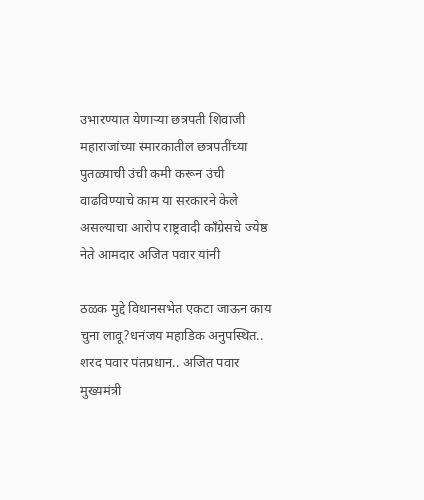उभारण्यात येणाऱ्या छत्रपती शिवाजी महाराजांच्या स्मारकातील छत्रपतींच्या पुतळ्याची उंची कमी करून उंची वाढविण्याचे काम या सरकारने केले असल्याचा आरोप राष्ट्रवादी काँग्रेसचे ज्येष्ठ नेते आमदार अजित पवार यांनी

ठळक मुद्दे विधानसभेत एकटा जाऊन काय चुना लावू?धनंजय महाडिक अनुपस्थित.. शरद पवार पंतप्रधान.. अजित पवार मुख्यमंत्री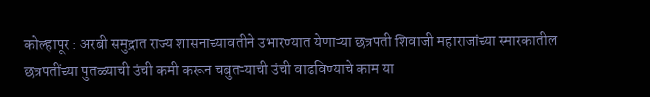कोल्हापूर : अरबी समुद्रात राज्य शासनाच्यावतीने उभारण्यात येणाऱ्या छत्रपती शिवाजी महाराजांच्या स्मारकातील छत्रपतींच्या पुतळ्याची उंची कमी करून चबुतऱ्याची उंची वाढविण्याचे काम या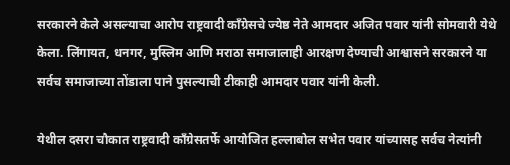सरकारने केले असल्याचा आरोप राष्ट्रवादी काँग्रेसचे ज्येष्ठ नेते आमदार अजित पवार यांनी सोमवारी येथे केला. लिंगायत, धनगर, मुस्लिम आणि मराठा समाजालाही आरक्षण देण्याची आश्वासने सरकारने या सर्वच समाजाच्या तोंडाला पाने पुसल्याची टीकाही आमदार पवार यांनी केली.

येथील दसरा चौकात राष्ट्रवादी काँग्रेसतर्फे आयोजित हल्लाबोल सभेत पवार यांच्यासह सर्वच नेत्यांनी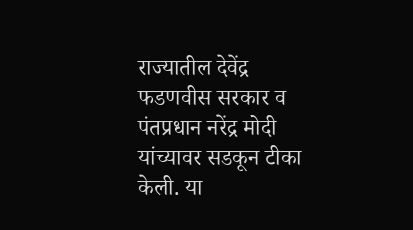राज्यातील देवेंद्र फडणवीस सरकार व पंतप्रधान नरेंद्र मोदी यांच्यावर सडकून टीका केली. या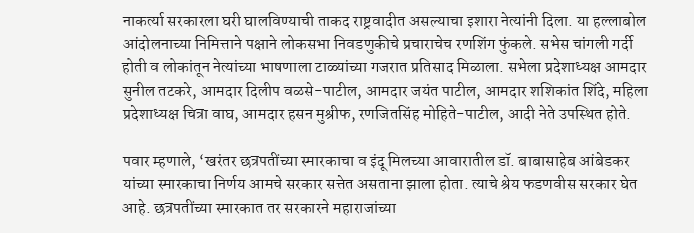नाकर्त्या सरकारला घरी घालविण्याची ताकद राष्ट्रवादीत असल्याचा इशारा नेत्यांनी दिला. या हल्लाबोल आंदोलनाच्या निमित्ताने पक्षाने लोकसभा निवडणुकीचे प्रचाराचेच रणशिंग फुंकले. सभेस चांगली गर्दी होती व लोकांतून नेत्यांच्या भाषणाला टाळ्यांच्या गजरात प्रतिसाद मिळाला. सभेला प्रदेशाध्यक्ष आमदार सुनील तटकरे, आमदार दिलीप वळसे-पाटील, आमदार जयंत पाटील, आमदार शशिकांत शिंदे, महिला प्रदेशाध्यक्ष चित्रा वाघ, आमदार हसन मुश्रीफ, रणजितसिंह मोहिते-पाटील, आदी नेते उपस्थित होते.

पवार म्हणाले, ‘खरंतर छत्रपतींच्या स्मारकाचा व इंदू मिलच्या आवारातील डॉ. बाबासाहेब आंबेडकर यांच्या स्मारकाचा निर्णय आमचे सरकार सत्तेत असताना झाला होता. त्याचे श्रेय फडणवीस सरकार घेत आहे. छत्रपतींच्या स्मारकात तर सरकारने महाराजांच्या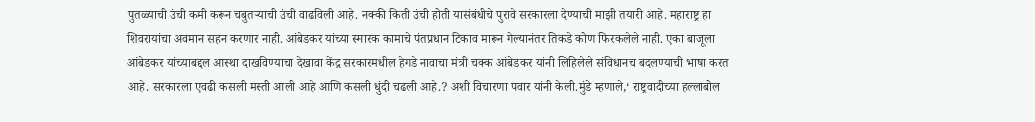पुतळ्याची उंची कमी करून चबुतऱ्याची उंची वाढविली आहे. नक्की किती उंची होती यासंबंधीचे पुरावे सरकारला देण्याची माझी तयारी आहे. महाराष्ट्र हा शिवरायांचा अवमान सहन करणार नाही. आंबेडकर यांच्या स्मारक कामाचे पंतप्रधान टिकाव मारून गेल्यानंतर तिकडे कोण फिरकलेले नाही. एका बाजूला आंबेडकर यांच्याबद्दल आस्था दाखविण्याचा देखावा केंद्र सरकारमधील हेगडे नावाचा मंत्री चक्क आंबेडकर यांनी लिहिलेले संविधानच बदलण्याची भाषा करत आहे. सरकारला एवढी कसली मस्ती आली आहे आणि कसली धुंदी चढली आहे.? अशी विचारणा पवार यांनी केली.मुंडे म्हणाले,‘ राष्ट्रवादीच्या हल्लाबोल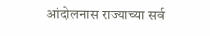आंदोलनास राज्याच्या सर्व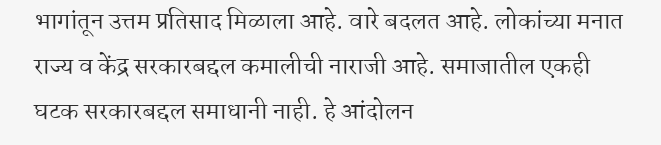भागांतून उत्तम प्रतिसाद मिळाला आहे. वारे बदलत आहे. लोकांच्या मनात राज्य व केंद्र सरकारबद्दल कमालीची नाराजी आहे. समाजातील एकही घटक सरकारबद्दल समाधानी नाही. हे आंदोलन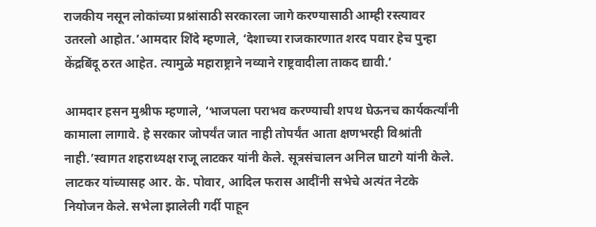राजकीय नसून लोकांच्या प्रश्नांसाठी सरकारला जागे करण्यासाठी आम्ही रस्त्यावर उतरलो आहोत.’आमदार शिंदे म्हणाले, ‘देशाच्या राजकारणात शरद पवार हेच पुन्हा केंद्रबिंदू ठरत आहेत. त्यामुळे महाराष्ट्राने नव्याने राष्ट्रवादीला ताकद द्यावी.’

आमदार हसन मुश्रीफ म्हणाले, ‘भाजपला पराभव करण्याची शपथ घेऊनच कार्यकर्त्यांनी कामाला लागावे. हे सरकार जोपर्यंत जात नाही तोपर्यंत आता क्षणभरही विश्रांती नाही.’स्वागत शहराध्यक्ष राजू लाटकर यांनी केले. सूत्रसंचालन अनिल घाटगे यांनी केले. लाटकर यांच्यासह आर. के. पोवार, आदिल फरास आदींनी सभेचे अत्यंत नेटके नियोजन केले. सभेला झालेली गर्दी पाहून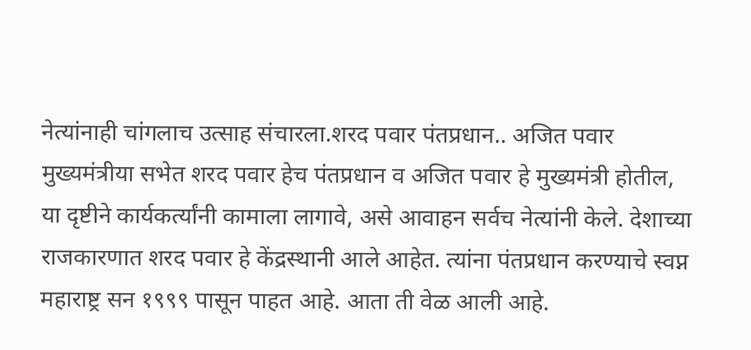नेत्यांनाही चांगलाच उत्साह संचारला.शरद पवार पंतप्रधान.. अजित पवार मुख्यमंत्रीया सभेत शरद पवार हेच पंतप्रधान व अजित पवार हे मुख्यमंत्री होतील, या दृष्टीने कार्यकर्त्यांनी कामाला लागावे, असे आवाहन सर्वच नेत्यांनी केले. देशाच्या राजकारणात शरद पवार हे केंद्रस्थानी आले आहेत. त्यांना पंतप्रधान करण्याचे स्वप्न महाराष्ट्र सन १९९९ पासून पाहत आहे. आता ती वेळ आली आहे.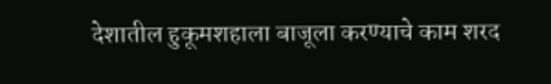देशातील हुकूमशहाला बाजूला करण्याचे काम शरद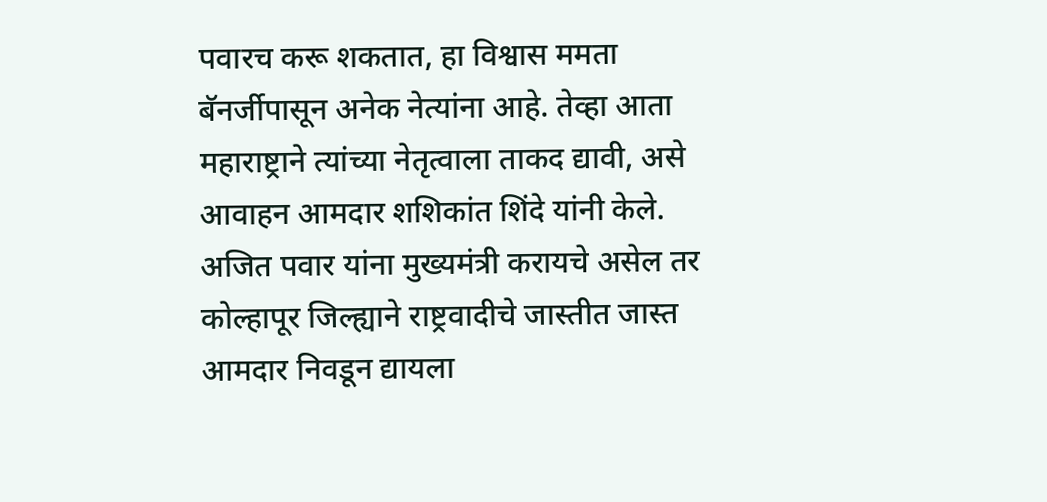पवारच करू शकतात, हा विश्वास ममता बॅनर्जीपासून अनेक नेत्यांना आहे. तेव्हा आता महाराष्ट्राने त्यांच्या नेतृत्वाला ताकद द्यावी, असे आवाहन आमदार शशिकांत शिंदे यांनी केले. अजित पवार यांना मुख्यमंत्री करायचे असेल तर कोल्हापूर जिल्ह्याने राष्ट्रवादीचे जास्तीत जास्त आमदार निवडून द्यायला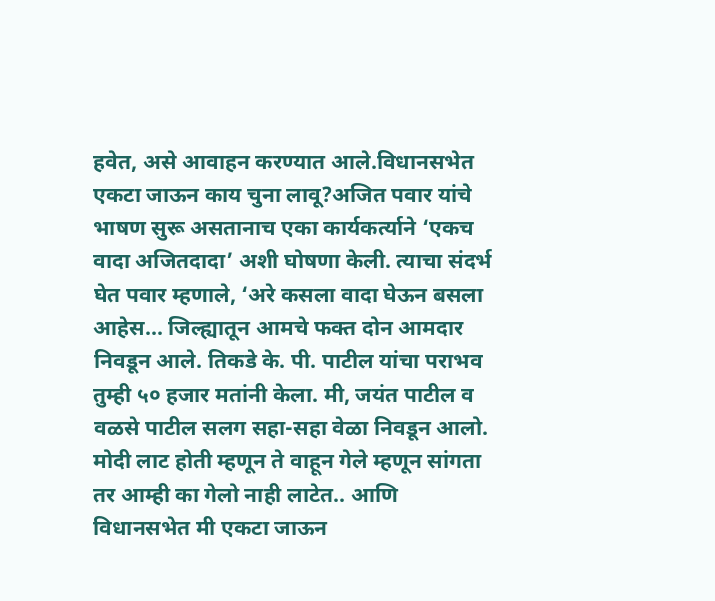हवेत, असे आवाहन करण्यात आले.विधानसभेत एकटा जाऊन काय चुना लावू?अजित पवार यांचे भाषण सुरू असतानाच एका कार्यकर्त्याने ‘एकच वादा अजितदादा’ अशी घोषणा केली. त्याचा संदर्भ घेत पवार म्हणाले, ‘अरे कसला वादा घेऊन बसला आहेस... जिल्ह्यातून आमचे फक्त दोन आमदार निवडून आले. तिकडे के. पी. पाटील यांचा पराभव तुम्ही ५० हजार मतांनी केला. मी, जयंत पाटील व वळसे पाटील सलग सहा-सहा वेळा निवडून आलो. मोदी लाट होती म्हणून ते वाहून गेले म्हणून सांगता तर आम्ही का गेलो नाही लाटेत.. आणि विधानसभेत मी एकटा जाऊन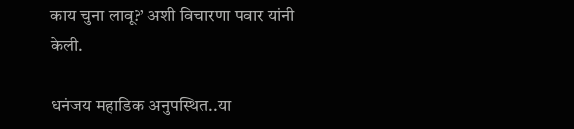काय चुना लावू?’ अशी विचारणा पवार यांनी केली.

धनंजय महाडिक अनुपस्थित..या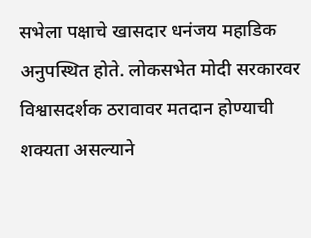सभेला पक्षाचे खासदार धनंजय महाडिक अनुपस्थित होते. लोकसभेत मोदी सरकारवर विश्वासदर्शक ठरावावर मतदान होण्याची शक्यता असल्याने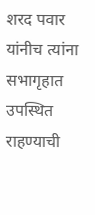शरद पवार यांनीच त्यांना सभागृहात उपस्थित राहण्याची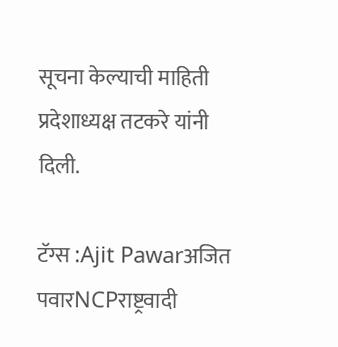सूचना केल्याची माहिती प्रदेशाध्यक्ष तटकरे यांनी दिली.

टॅग्स :Ajit Pawarअजित पवारNCPराष्ट्रवादी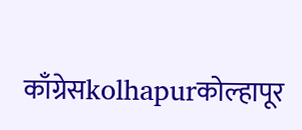काँग्रेसkolhapurकोल्हापूर